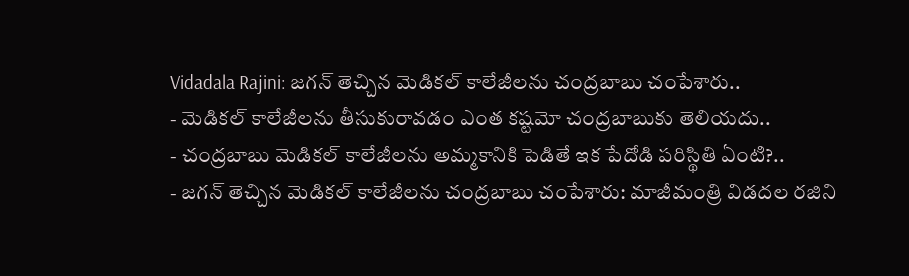Vidadala Rajini: జగన్ తెచ్చిన మెడికల్ కాలేజీలను చంద్రబాబు చంపేశారు..
- మెడికల్ కాలేజీలను తీసుకురావడం ఎంత కష్టమో చంద్రబాబుకు తెలియదు..
- చంద్రబాబు మెడికల్ కాలేజీలను అమ్మకానికి పెడితే ఇక పేదోడి పరిస్థితి ఏంటి?..
- జగన్ తెచ్చిన మెడికల్ కాలేజీలను చంద్రబాబు చంపేశారు: మాజీమంత్రి విడదల రజిని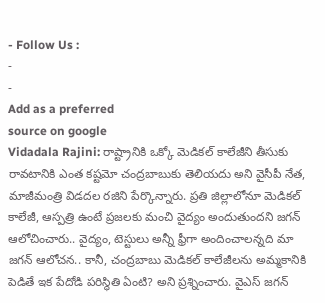- Follow Us :
-
-
Add as a preferred
source on google
Vidadala Rajini: రాష్ట్రానికి ఒక్కో మెడికల్ కాలేజీని తీసుకు రావటానికి ఎంత కష్టమో చంద్రబాబుకు తెలియదు అని వైసీపీ నేత, మాజీమంత్రి విడదల రజిని పేర్కొన్నారు. ప్రతి జిల్లాలోనూ మెడికల్ కాలేజీ, ఆస్పత్రి ఉంటే ప్రజలకు మంచి వైద్యం అందుతుందని జగన్ ఆలోచించారు.. వైద్యం, టెస్టులు అన్నీ ఫ్రీగా అందించాలన్నది మా జగన్ ఆలోచన.. కానీ, చంద్రబాబు మెడికల్ కాలేజీలను అమ్మకానికి పెడితే ఇక పేదోడి పరిస్థితి ఏంటి? అని ప్రశ్నించారు. వైఎస్ జగన్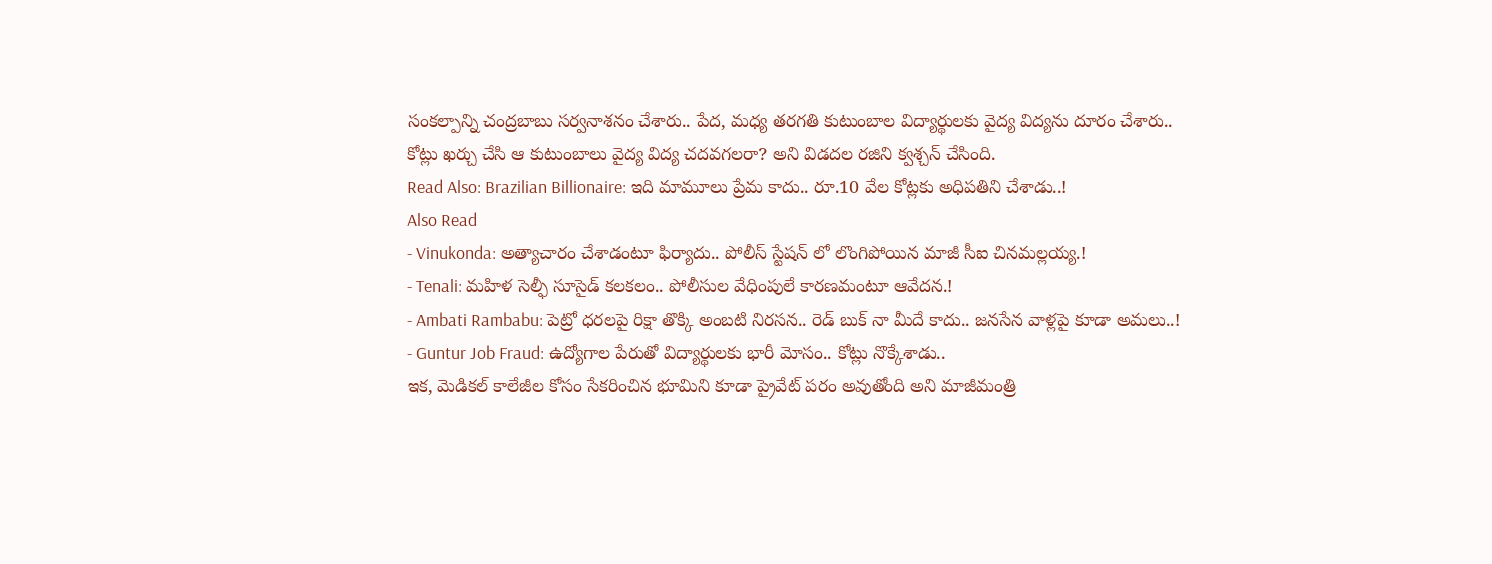సంకల్పాన్ని చంద్రబాబు సర్వనాశనం చేశారు.. పేద, మధ్య తరగతి కుటుంబాల విద్యార్థులకు వైద్య విద్యను దూరం చేశారు.. కోట్లు ఖర్చు చేసి ఆ కుటుంబాలు వైద్య విద్య చదవగలరా? అని విడదల రజిని క్వశ్చన్ చేసింది.
Read Also: Brazilian Billionaire: ఇది మామూలు ప్రేమ కాదు.. రూ.10 వేల కోట్లకు అధిపతిని చేశాడు..!
Also Read
- Vinukonda: అత్యాచారం చేశాడంటూ ఫిర్యాదు.. పోలీస్ స్టేషన్ లో లొంగిపోయిన మాజీ సీఐ చినమల్లయ్య.!
- Tenali: మహిళ సెల్ఫీ సూసైడ్ కలకలం.. పోలీసుల వేధింపులే కారణమంటూ ఆవేదన.!
- Ambati Rambabu: పెట్రో ధరలపై రిక్షా తొక్కి అంబటి నిరసన.. రెడ్ బుక్ నా మీదే కాదు.. జనసేన వాళ్లపై కూడా అమలు..!
- Guntur Job Fraud: ఉద్యోగాల పేరుతో విద్యార్థులకు భారీ మోసం.. కోట్లు నొక్కేశాడు..
ఇక, మెడికల్ కాలేజీల కోసం సేకరించిన భూమిని కూడా ప్రైవేట్ పరం అవుతోంది అని మాజీమంత్రి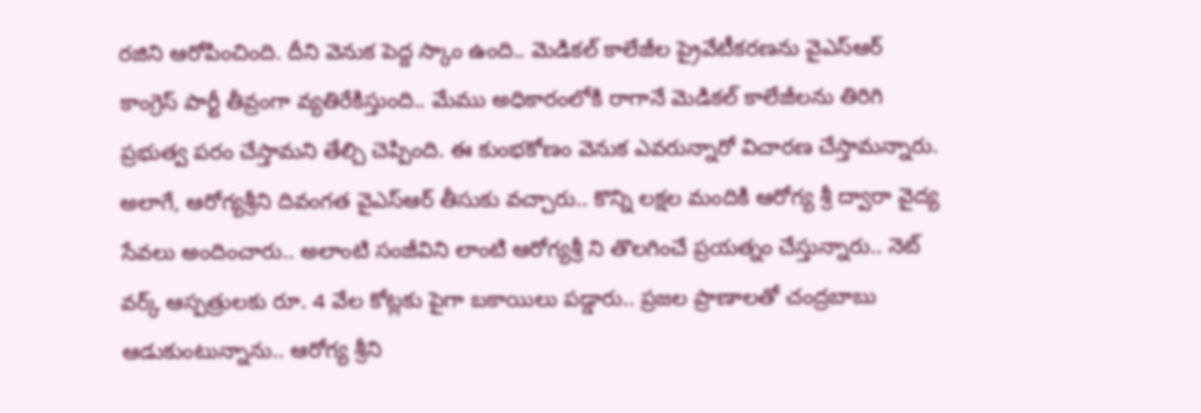రజిని ఆరోపించింది. దీని వెనుక పెద్ద స్కాం ఉంది.. మెడికల్ కాలేజీల ప్రైవేటీకరణను వైఎస్ఆర్ కాంగ్రెస్ పార్టీ తీవ్రంగా వ్యతిరేకిస్తుంది.. మేము అధికారంలోకి రాగానే మెడికల్ కాలేజీలను తిరిగి ప్రభుత్వ పరం చేస్తామని తేల్చి చెప్పింది. ఈ కుంభకోణం వెనుక ఎవరున్నారో విచారణ చేస్తామన్నారు. అలాగే, ఆరోగ్యశ్రీని దివంగత వైఎస్ఆర్ తీసుకు వచ్చారు.. కొన్ని లక్షల మందికి ఆరోగ్య శ్రీ ద్వారా వైద్య సేవలు అందించారు.. అలాంటి సంజీవిని లాంటి ఆరోగ్యశ్రీ ని తొలగించే ప్రయత్నం చేస్తున్నారు.. నెట్ వర్క్ ఆస్పత్రులకు రూ. 4 వేల కోట్లకు పైగా బకాయిలు పడ్డారు.. ప్రజల ప్రాణాలతో చంద్రబాబు ఆడుకుంటున్నాను.. ఆరోగ్య శ్రీని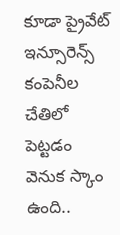కూడా ప్రైవేట్ ఇన్సూరెన్స్ కంపెనీల చేతిలో పెట్టడం వెనుక స్కాం ఉంది..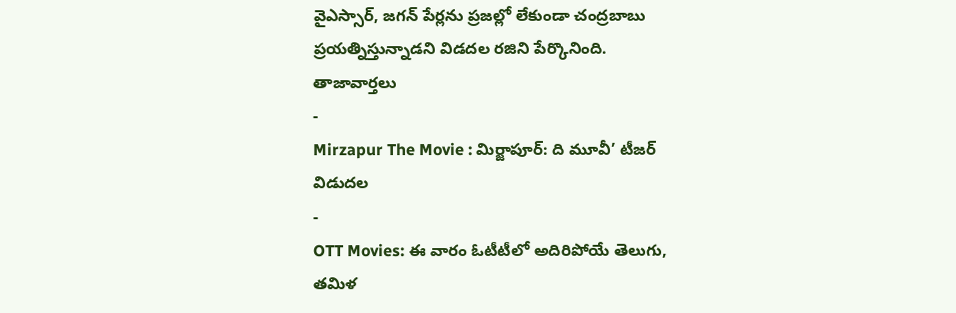వైఎస్సార్, జగన్ పేర్లను ప్రజల్లో లేకుండా చంద్రబాబు ప్రయత్నిస్తున్నాడని విడదల రజిని పేర్కొనింది.
తాజావార్తలు
-
Mirzapur The Movie : మిర్జాపూర్: ది మూవీ’ టీజర్ విడుదల
-
OTT Movies: ఈ వారం ఓటీటీలో అదిరిపోయే తెలుగు, తమిళ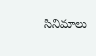సినిమాలు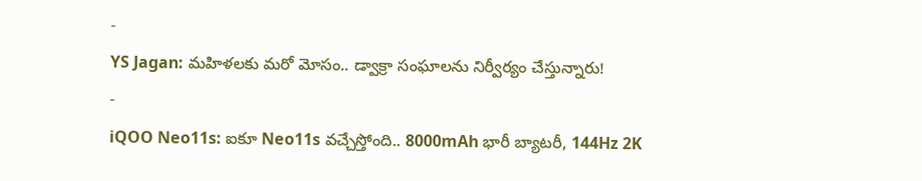-
YS Jagan: మహిళలకు మరో మోసం.. డ్వాక్రా సంఘాలను నిర్వీర్యం చేస్తున్నారు!
-
iQOO Neo11s: ఐకూ Neo11s వచ్చేస్తోంది.. 8000mAh భారీ బ్యాటరీ, 144Hz 2K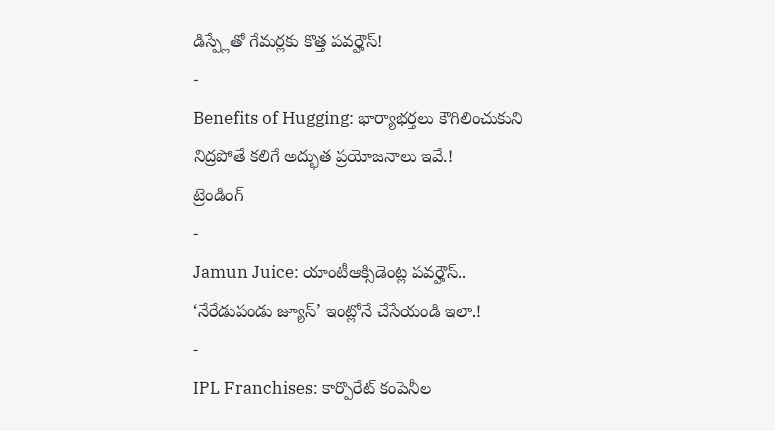డిస్ప్లేతో గేమర్లకు కొత్త పవర్హౌస్!
-
Benefits of Hugging: భార్యాభర్తలు కౌగిలించుకుని నిద్రపోతే కలిగే అద్భుత ప్రయోజనాలు ఇవే.!
ట్రెండింగ్
-
Jamun Juice: యాంటీఆక్సిడెంట్ల పవర్హౌస్.. ‘నేరేడుపండు జ్యూస్’ ఇంట్లోనే చేసేయండి ఇలా.!
-
IPL Franchises: కార్పొరేట్ కంపెనీల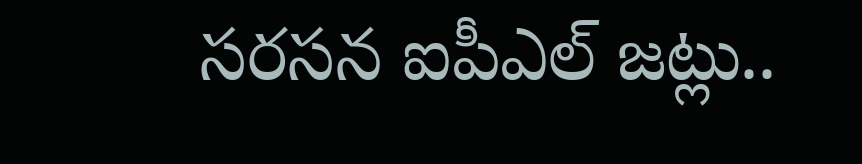సరసన ఐపీఎల్ జట్లు..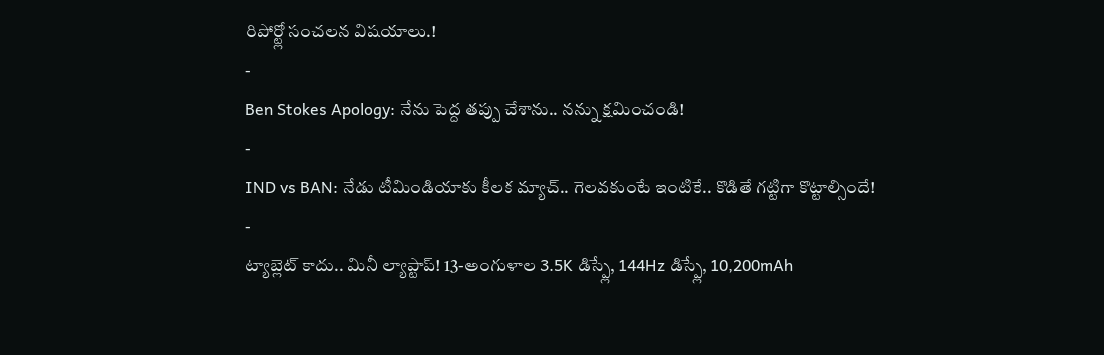రిపోర్ట్లో సంచలన విషయాలు.!
-
Ben Stokes Apology: నేను పెద్ద తప్పు చేశాను.. నన్ను క్షమించండి!
-
IND vs BAN: నేడు టీమిండియాకు కీలక మ్యాచ్.. గెలవకుంటే ఇంటికే.. కొడితే గట్టిగా కొట్టాల్సిందే!
-
ట్యాబ్లెట్ కాదు.. మినీ ల్యాప్టాప్! 13-అంగుళాల 3.5K డిస్ప్లే, 144Hz డిస్ప్లే, 10,200mAh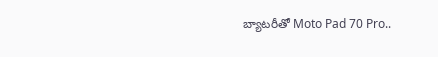బ్యాటరీతో Moto Pad 70 Pro..